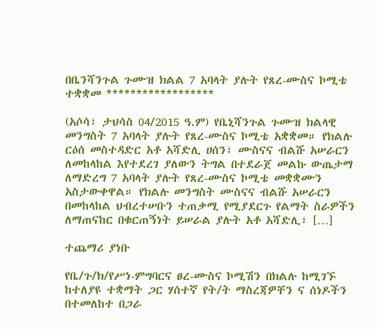በቤንሻንጉል ጉሙዝ ክልል 7 አባላት ያሉት የጸረ-ሙስና ኮሚቴ ተቋቋመ ******************

(አሶሳ፣ ታህሳስ 04/2015 ዓ.ም) የቤኒሻንጉል ጉሙዝ ክልላዊ መንግስት 7 አባላት ያሉት የጸረ-ሙስና ኮሚቴ አቋቋመ። የክልሉ ርዕሰ መስተዳድር አቶ አሻድሊ ሀሰን፣ ሙስናና ብልሹ አሠራርን ለመከላከል እየተደረገ ያለውን ትግል በተደራጀ መልኩ ውጤታማ ለማድረግ 7 አባላት ያሉት የጸረ-ሙስና ኮሚቴ መቋቋሙን አስታውቀዋል። የክልሉ መንግስት ሙስናና ብልሹ አሠራርን በመከላከል ህብረተሠቡን ተጠቃሚ የሚያደርጉ የልማት ስራዎችን ለማጠናከር በቁርጠኝነት ይሠራል ያሉት አቶ አሻድሊ፣ […]

ተጨማሪ ያነቡ

የቤ/ጉ/ክ/የሥነ-ምግባርና ፀረ-ሙስና ኮሚሽን በክልሉ ከሚገኙ ከተለያዩ ተቋማት ጋር ሃሰተኛ የት/ት ማስረጃዎቸን ና ሰነዶችን በተመለከተ በጋራ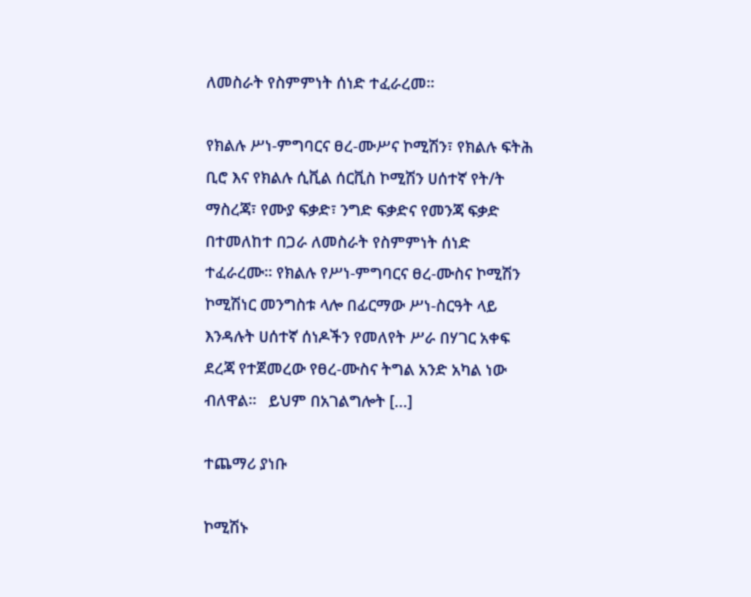ለመስራት የስምምነት ሰነድ ተፈራረመ፡፡

የክልሉ ሥነ-ምግባርና ፀረ-ሙሥና ኮሚሽን፣ የክልሉ ፍትሕ ቢሮ እና የክልሉ ሲቪል ሰርቪስ ኮሚሽን ሀሰተኛ የት/ት ማስረጃ፣ የሙያ ፍቃድ፣ ንግድ ፍቃድና የመንጃ ፍቃድ በተመለከተ በጋራ ለመስራት የስምምነት ሰነድ ተፈራረሙ፡፡ የክልሉ የሥነ-ምግባርና ፀረ-ሙስና ኮሚሽን ኮሚሽነር መንግስቱ ላሎ በፊርማው ሥነ-ስርዓት ላይ እንዳሉት ሀሰተኛ ሰነዶችን የመለየት ሥራ በሃገር አቀፍ ደረጃ የተጀመረው የፀረ-ሙስና ትግል አንድ አካል ነው ብለዋል፡፡   ይህም በአገልግሎት […]

ተጨማሪ ያነቡ

ኮሚሽኑ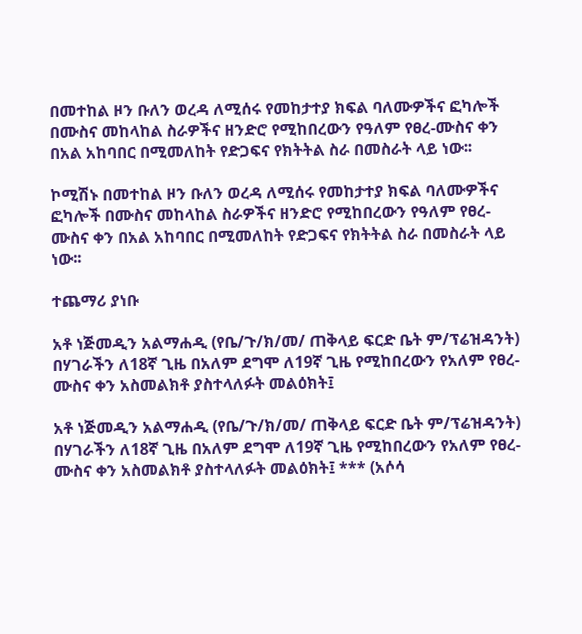በመተከል ዞን ቡለን ወረዳ ለሚሰሩ የመከታተያ ክፍል ባለሙዎችና ፎካሎች በሙስና መከላከል ስራዎችና ዘንድሮ የሚከበረውን የዓለም የፀረ-ሙስና ቀን በአል አከባበር በሚመለከት የድጋፍና የክትትል ስራ በመስራት ላይ ነው፡፡

ኮሚሽኑ በመተከል ዞን ቡለን ወረዳ ለሚሰሩ የመከታተያ ክፍል ባለሙዎችና ፎካሎች በሙስና መከላከል ስራዎችና ዘንድሮ የሚከበረውን የዓለም የፀረ-ሙስና ቀን በአል አከባበር በሚመለከት የድጋፍና የክትትል ስራ በመስራት ላይ ነው፡፡

ተጨማሪ ያነቡ

አቶ ነጅመዲን አልማሐዲ (የቤ/ጉ/ክ/መ/ ጠቅላይ ፍርድ ቤት ም/ፕሬዝዳንት) በሃገራችን ለ18ኛ ጊዜ በአለም ደግሞ ለ19ኛ ጊዜ የሚከበረውን የአለም የፀረ-ሙስና ቀን አስመልክቶ ያስተላለፉት መልዕክት፤

አቶ ነጅመዲን አልማሐዲ (የቤ/ጉ/ክ/መ/ ጠቅላይ ፍርድ ቤት ም/ፕሬዝዳንት) በሃገራችን ለ18ኛ ጊዜ በአለም ደግሞ ለ19ኛ ጊዜ የሚከበረውን የአለም የፀረ-ሙስና ቀን አስመልክቶ ያስተላለፉት መልዕክት፤ *** (አሶሳ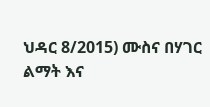ህዳር 8/2015) ሙስና በሃገር ልማት እና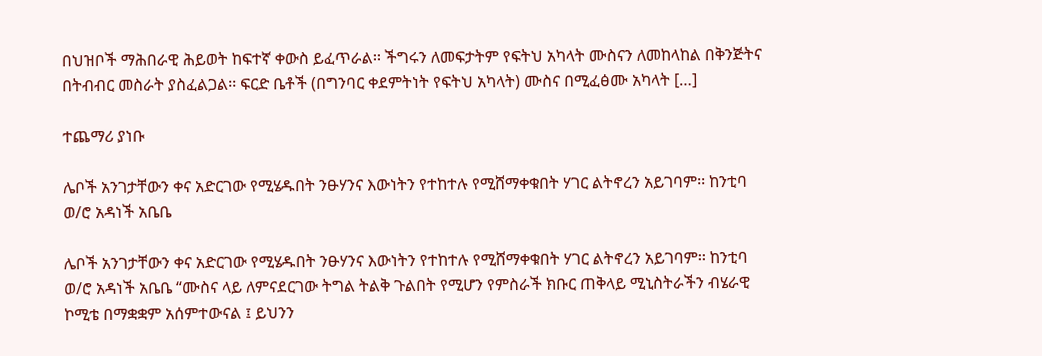በህዝቦች ማሕበራዊ ሕይወት ከፍተኛ ቀውስ ይፈጥራል፡፡ ችግሩን ለመፍታትም የፍትህ አካላት ሙስናን ለመከላከል በቅንጅትና በትብብር መስራት ያስፈልጋል፡፡ ፍርድ ቤቶች (በግንባር ቀደምትነት የፍትህ አካላት) ሙስና በሚፈፅሙ አካላት […]

ተጨማሪ ያነቡ

ሌቦች አንገታቸውን ቀና አድርገው የሚሄዱበት ንፁሃንና እውነትን የተከተሉ የሚሸማቀቁበት ሃገር ልትኖረን አይገባም፡፡ ከንቲባ ወ/ሮ አዳነች አቤቤ

ሌቦች አንገታቸውን ቀና አድርገው የሚሄዱበት ንፁሃንና እውነትን የተከተሉ የሚሸማቀቁበት ሃገር ልትኖረን አይገባም፡፡ ከንቲባ ወ/ሮ አዳነች አቤቤ “ሙስና ላይ ለምናደርገው ትግል ትልቅ ጉልበት የሚሆን የምስራች ክቡር ጠቅላይ ሚኒስትራችን ብሄራዊ ኮሚቴ በማቋቋም አሰምተውናል ፤ ይህንን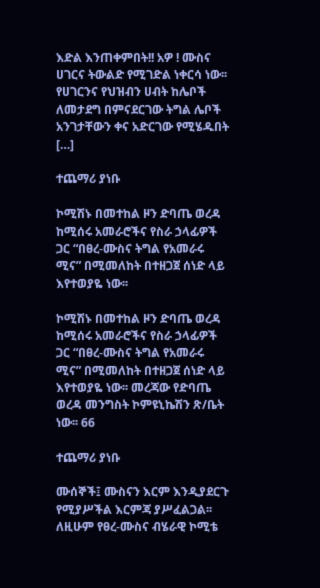እድል እንጠቀምበት!! አዎ ! ሙስና ሀገርና ትውልድ የሚገድል ነቀርሳ ነው፡፡ የሀገርንና የህዝብን ሀብት ከሌቦች ለመታደግ በምናደርገው ትግል ሌቦች አንገታቸውን ቀና አድርገው የሚሄዱበት […]

ተጨማሪ ያነቡ

ኮሚሽኑ በመተከል ዞን ድባጤ ወረዳ ከሚሰሩ አመራሮችና የስራ ኃላፊዎች ጋር “በፀረ-ሙስና ትግል የአመራሩ ሚና” በሚመለከት በተዘጋጀ ሰነድ ላይ እየተወያዬ ነው፡፡

ኮሚሽኑ በመተከል ዞን ድባጤ ወረዳ ከሚሰሩ አመራሮችና የስራ ኃላፊዎች ጋር “በፀረ-ሙስና ትግል የአመራሩ ሚና” በሚመለከት በተዘጋጀ ሰነድ ላይ እየተወያዬ ነው፡፡ መረጃው የድባጤ ወረዳ መንግስት ኮምዩኒኬሽን ጽ/ቤት ነው፡፡ 66

ተጨማሪ ያነቡ

ሙሰኞች፤ ሙስናን እርም እንዲያደርጉ የሚያሥችል እርምጃ ያሥፈልጋል፡፡ ለዚሁም የፀረ-ሙስና ብሄራዊ ኮሚቴ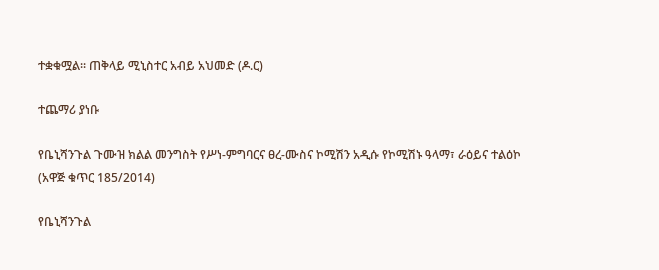ተቋቁሟል፡፡ ጠቅላይ ሚኒስተር አብይ አህመድ (ዶ.ር)

ተጨማሪ ያነቡ

የቤኒሻንጉል ጉሙዝ ክልል መንግስት የሥነ-ምግባርና ፀረ-ሙስና ኮሚሽን አዲሱ የኮሚሽኑ ዓላማ፣ ራዕይና ተልዕኮ (አዋጅ ቁጥር 185/2014)

የቤኒሻንጉል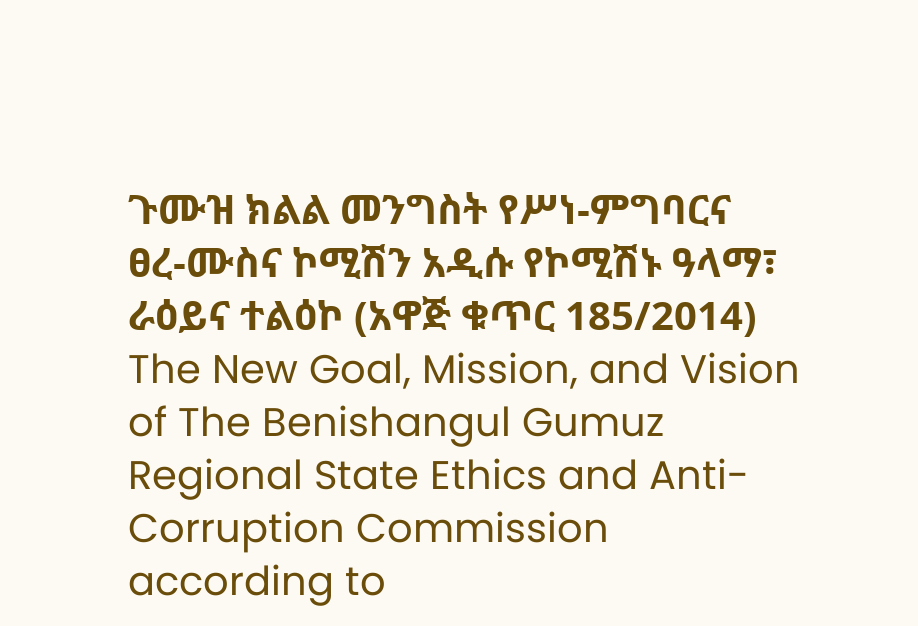ጉሙዝ ክልል መንግስት የሥነ-ምግባርና ፀረ-ሙስና ኮሚሽን አዲሱ የኮሚሽኑ ዓላማ፣ ራዕይና ተልዕኮ (አዋጅ ቁጥር 185/2014) The New Goal, Mission, and Vision of The Benishangul Gumuz Regional State Ethics and Anti-Corruption Commission according to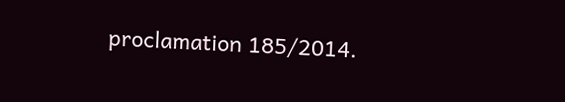proclamation 185/2014.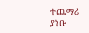ተጨማሪ ያነቡ